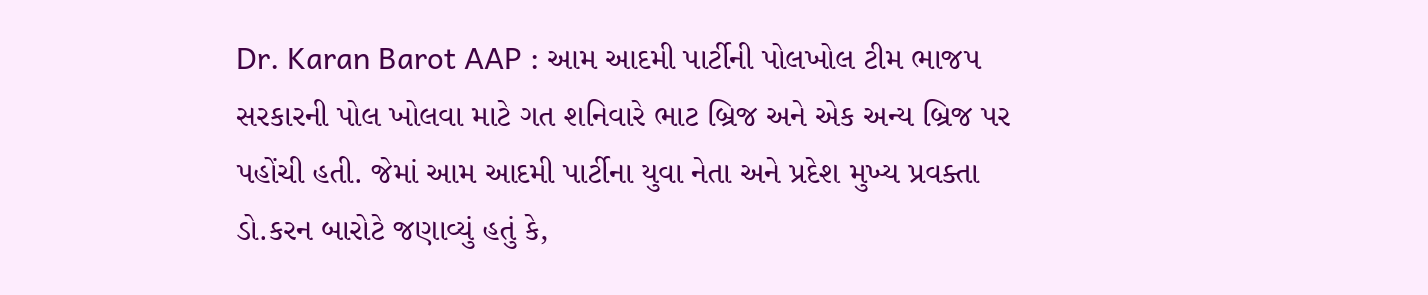Dr. Karan Barot AAP : આમ આદમી પાર્ટીની પોલખોલ ટીમ ભાજપ સરકારની પોલ ખોલવા માટે ગત શનિવારે ભાટ બ્રિજ અને એક અન્ય બ્રિજ પર પહોંચી હતી. જેમાં આમ આદમી પાર્ટીના યુવા નેતા અને પ્રદેશ મુખ્ય પ્રવક્તા ડો.કરન બારોટે જણાવ્યું હતું કે,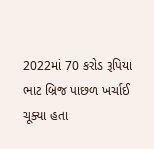2022માં 70 કરોડ રૂપિયા ભાટ બ્રિજ પાછળ ખર્ચાઈ ચૂક્યા હતા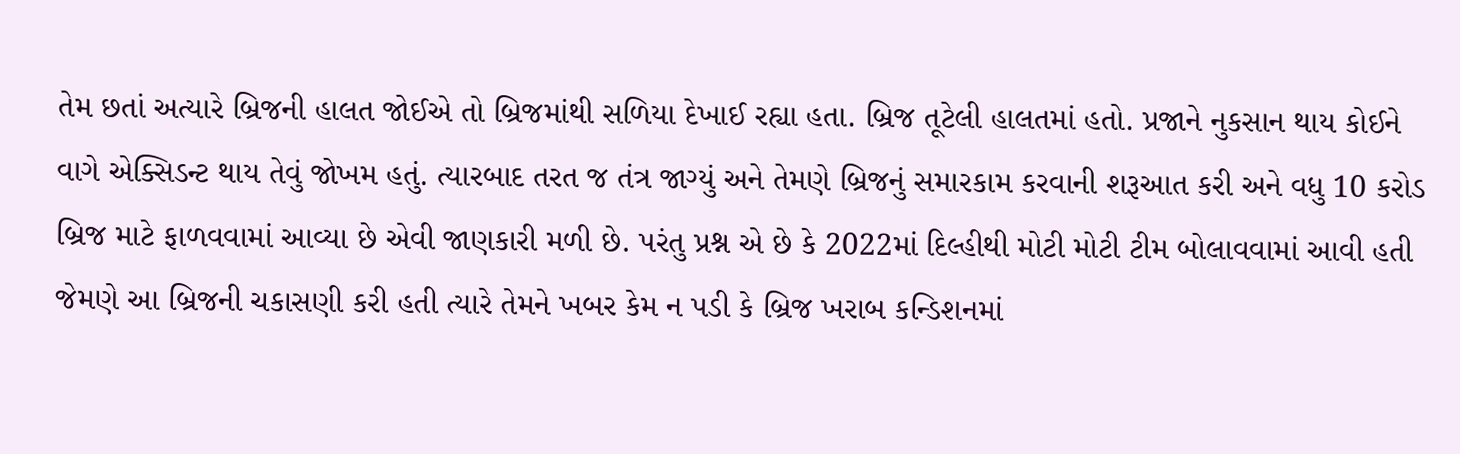તેમ છતાં અત્યારે બ્રિજની હાલત જોઈએ તો બ્રિજમાંથી સળિયા દેખાઈ રહ્યા હતા. બ્રિજ તૂટેલી હાલતમાં હતો. પ્રજાને નુકસાન થાય કોઈને વાગે એક્સિડન્ટ થાય તેવું જોખમ હતું. ત્યારબાદ તરત જ તંત્ર જાગ્યું અને તેમણે બ્રિજનું સમારકામ કરવાની શરૂઆત કરી અને વધુ 10 કરોડ બ્રિજ માટે ફાળવવામાં આવ્યા છે એવી જાણકારી મળી છે. પરંતુ પ્રશ્ન એ છે કે 2022માં દિલ્હીથી મોટી મોટી ટીમ બોલાવવામાં આવી હતી જેમણે આ બ્રિજની ચકાસણી કરી હતી ત્યારે તેમને ખબર કેમ ન પડી કે બ્રિજ ખરાબ કન્ડિશનમાં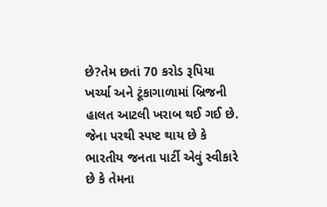છે?તેમ છતાં 70 કરોડ રૂપિયા ખર્ચ્યા અને ટૂંકાગાળામાં બ્રિજની હાલત આટલી ખરાબ થઈ ગઈ છે.
જેના પરથી સ્પષ્ટ થાય છે કે ભારતીય જનતા પાર્ટી એવું સ્વીકારે છે કે તેમના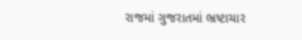રાજમાં ગુજરાતમાં ભ્રષ્ટાચાર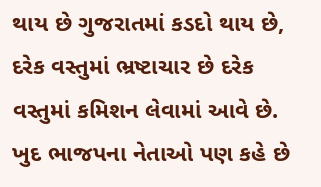થાય છે ગુજરાતમાં કડદો થાય છે, દરેક વસ્તુમાં ભ્રષ્ટાચાર છે દરેક વસ્તુમાં કમિશન લેવામાં આવે છે. ખુદ ભાજપના નેતાઓ પણ કહે છે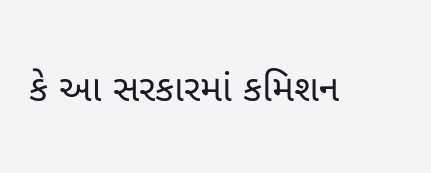કે આ સરકારમાં કમિશન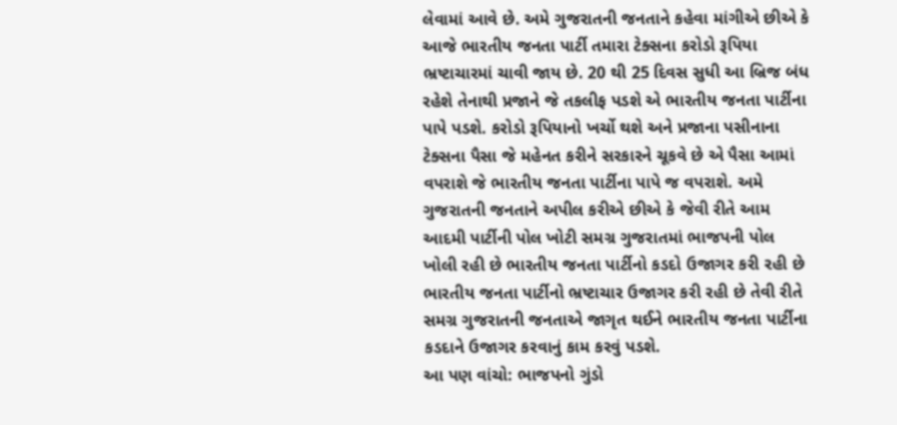લેવામાં આવે છે. અમે ગુજરાતની જનતાને કહેવા માંગીએ છીએ કે આજે ભારતીય જનતા પાર્ટી તમારા ટેક્સના કરોડો રૂપિયા ભ્રષ્ટાચારમાં ચાવી જાય છે. 20 થી 25 દિવસ સુધી આ બ્રિજ બંધ રહેશે તેનાથી પ્રજાને જે તકલીફ પડશે એ ભારતીય જનતા પાર્ટીના પાપે પડશે. કરોડો રૂપિયાનો ખર્ચો થશે અને પ્રજાના પસીનાના ટેક્સના પૈસા જે મહેનત કરીને સરકારને ચૂકવે છે એ પૈસા આમાં વપરાશે જે ભારતીય જનતા પાર્ટીના પાપે જ વપરાશે. અમે ગુજરાતની જનતાને અપીલ કરીએ છીએ કે જેવી રીતે આમ આદમી પાર્ટીની પોલ ખોટી સમગ્ર ગુજરાતમાં ભાજપની પોલ ખોલી રહી છે ભારતીય જનતા પાર્ટીનો કડદો ઉજાગર કરી રહી છે ભારતીય જનતા પાર્ટીનો ભ્રષ્ટાચાર ઉજાગર કરી રહી છે તેવી રીતે સમગ્ર ગુજરાતની જનતાએ જાગૃત થઈને ભારતીય જનતા પાર્ટીના કડદાને ઉજાગર કરવાનું કામ કરવું પડશે.
આ પણ વાંચો: ભાજપનો ગુંડો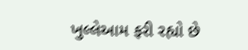ખુલ્લેઆમ ફરી રહ્યો છે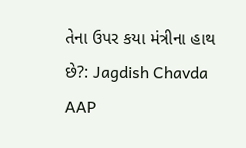તેના ઉપર કયા મંત્રીના હાથ છે?: Jagdish Chavda AAP